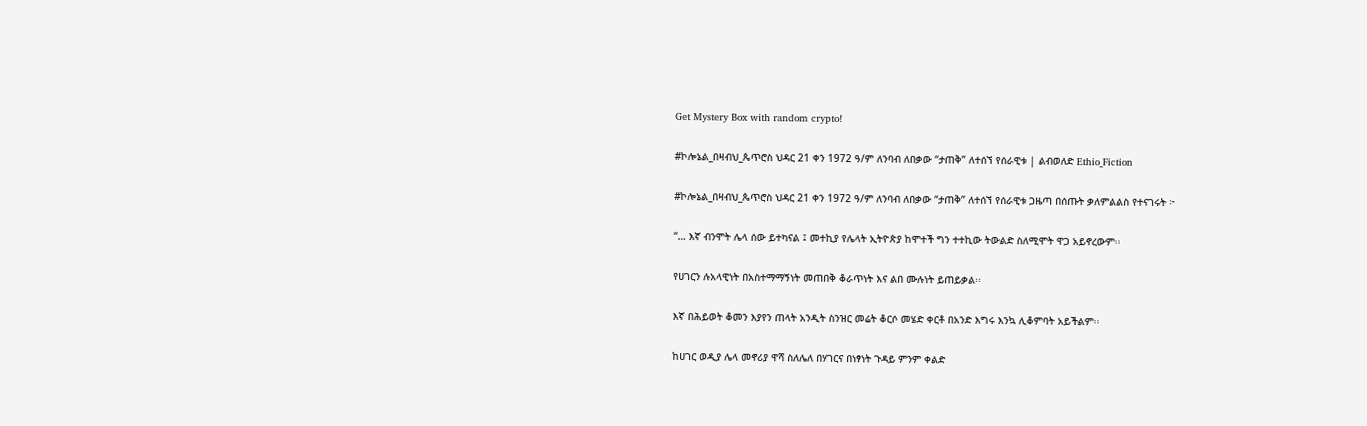Get Mystery Box with random crypto!

#ኮሎኔል_በዛብህ_ጴጥሮስ ህዳር 21 ቀን 1972 ዓ/ም ለንባብ ለበቃው “ታጠቅ” ለተሰኘ የሰራዊቱ | ልብወለድ Ethio_Fiction

#ኮሎኔል_በዛብህ_ጴጥሮስ ህዳር 21 ቀን 1972 ዓ/ም ለንባብ ለበቃው “ታጠቅ” ለተሰኘ የሰራዊቱ ጋዜጣ በሰጡት ቃለምልልስ የተናገሩት ፦

“… እኛ ብንሞት ሌላ ሰው ይተካናል ፤ መተኪያ የሌላት ኢትዮጵያ ከሞተች ግን ተተኪው ትውልድ ስለሚሞት ዋጋ አይኖረውም፡፡

የሀገርን ሉአላዊነት በአስተማማኝነት መጠበቅ ቆራጥነት እና ልበ ሙሉነት ይጠይቃል፡፡

እኛ በሕይወት ቆመን እያየን ጠላት አንዲት ስንዝር መሬት ቆርሶ መሄድ ቀርቶ በአንድ እግሩ እንኳ ሊቆምባት አይችልም፡፡

ከሀገር ወዲያ ሌላ መኖሪያ ዋሻ ስለሌለ በሃገርና በነፃነት ጉዳይ ምንም ቀልድ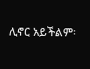ሊኖር አይችልም፡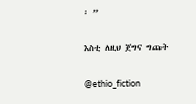፡ ”

እስቲ ለዚህ ጀግና ግጩት

@ethio_fiction